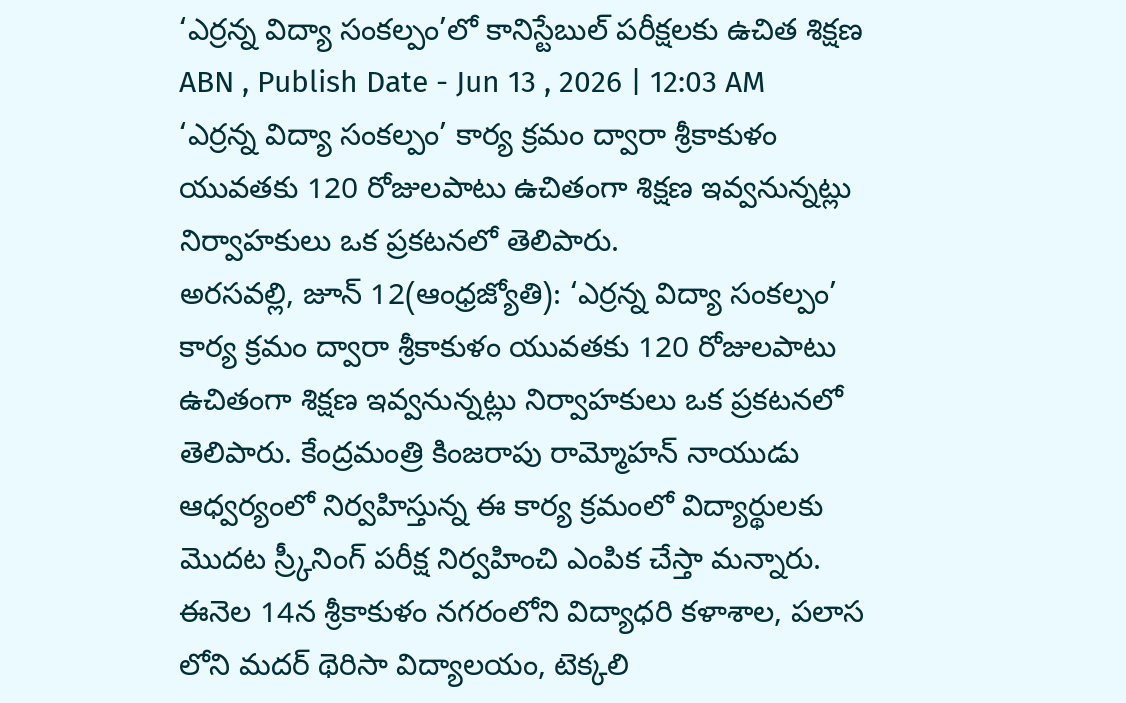‘ఎర్రన్న విద్యా సంకల్పం’లో కానిస్టేబుల్ పరీక్షలకు ఉచిత శిక్షణ
ABN , Publish Date - Jun 13 , 2026 | 12:03 AM
‘ఎర్రన్న విద్యా సంకల్పం’ కార్య క్రమం ద్వారా శ్రీకాకుళం యువతకు 120 రోజులపాటు ఉచితంగా శిక్షణ ఇవ్వనున్నట్లు నిర్వాహకులు ఒక ప్రకటనలో తెలిపారు.
అరసవల్లి, జూన్ 12(ఆంధ్రజ్యోతి): ‘ఎర్రన్న విద్యా సంకల్పం’ కార్య క్రమం ద్వారా శ్రీకాకుళం యువతకు 120 రోజులపాటు ఉచితంగా శిక్షణ ఇవ్వనున్నట్లు నిర్వాహకులు ఒక ప్రకటనలో తెలిపారు. కేంద్రమంత్రి కింజరాపు రామ్మోహన్ నాయుడు ఆధ్వర్యంలో నిర్వహిస్తున్న ఈ కార్య క్రమంలో విద్యార్థులకు మొదట స్ర్కీనింగ్ పరీక్ష నిర్వహించి ఎంపిక చేస్తా మన్నారు. ఈనెల 14న శ్రీకాకుళం నగరంలోని విద్యాధరి కళాశాల, పలాస లోని మదర్ థెరిసా విద్యాలయం, టెక్కలి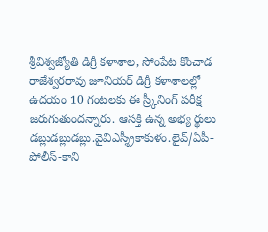శ్రీవిశ్వజ్యోతి డిగ్రీ కళాశాల, సోంపేట కొంచాడ రాజేశ్వరరావు జూనియర్ డిగ్రీ కళాశాలల్లో ఉదయం 10 గంటలకు ఈ స్ర్కీనింగ్ పరీక్ష జరుగుతుందన్నారు. ఆసక్తి ఉన్న అభ్య ర్థులు డబ్లుడబ్లుడబ్లు.వైవిఎస్శ్రీకాకుళం.లైవ్/ఏపీ-పోలీస్-కాని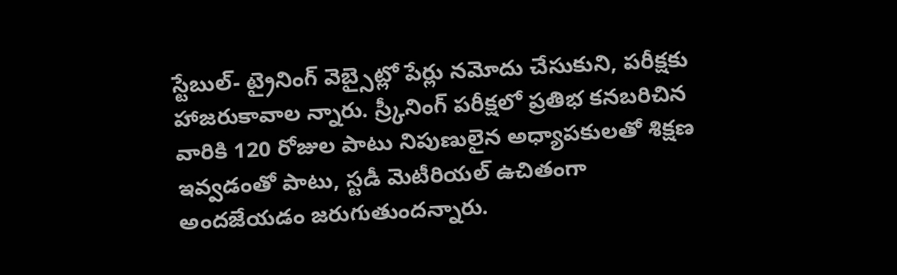స్టేబుల్- ట్రైనింగ్ వెబ్సైట్లో పేర్లు నమోదు చేసుకుని, పరీక్షకు హాజరుకావాల న్నారు. స్ర్కీనింగ్ పరీక్షలో ప్రతిభ కనబరిచిన వారికి 120 రోజుల పాటు నిపుణులైన అధ్యాపకులతో శిక్షణ ఇవ్వడంతో పాటు, స్టడీ మెటీరియల్ ఉచితంగా అందజేయడం జరుగుతుందన్నారు.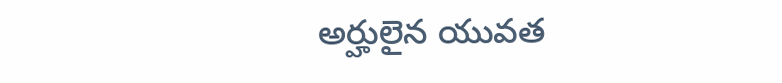అర్హులైన యువత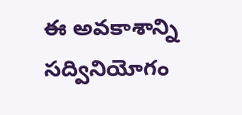ఈ అవకాశాన్ని సద్వినియోగం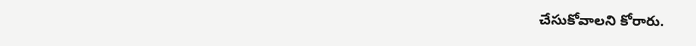చేసుకోవాలని కోరారు.